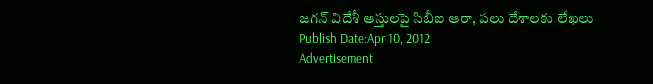జగన్ విదేశీ ఆస్తులపై సిబీఐ ఆరా, పలు దేశాలకు లేఖలు
Publish Date:Apr 10, 2012
Advertisement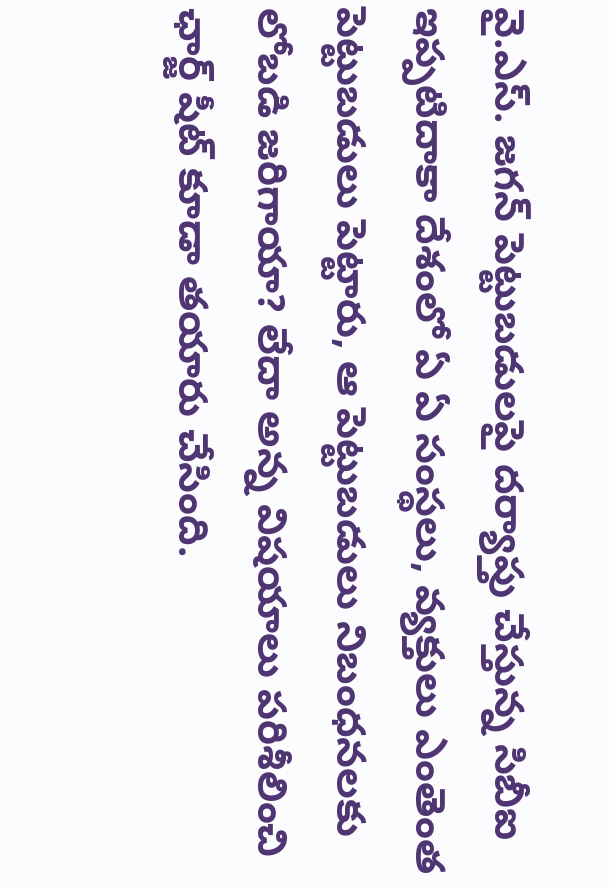వై.ఎస్. జగన్ పెట్టుబడులపై దర్యాప్తు చేస్తున్న సిబీఐ ఇప్పటిదాకా దేశంలో ఏ ఏ సంస్థలు, వ్యక్తులు ఎంతెంత పెట్టుబడులు పెట్టారు, ఆ పెట్టుబడులు నిబంధనలకు లోబడి జరిగాయా? లేదా అన్న విషయాలు పరిశీలించి ఛార్జ్ షీట్ కూడా తయారు చేసింది.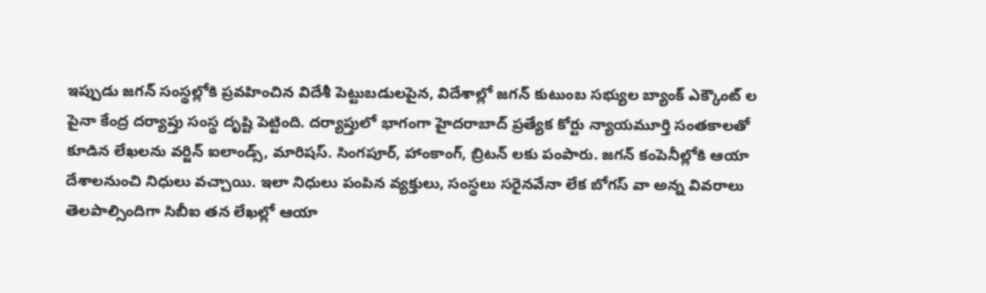ఇప్పుడు జగన్ సంస్థల్లోకి ప్రవహించిన విదేశీ పెట్టుబడులపైన, విదేశాల్లో జగన్ కుటుంబ సభ్యుల బ్యాంక్ ఎక్కౌంట్ ల పైనా కేంద్ర దర్యాప్తు సంస్థ దృష్టి పెట్టింది. దర్యాప్తులో భాగంగా హైదరాబాద్ ప్రత్యేక కోర్టు న్యాయమూర్తి సంతకాలతో కూడిన లేఖలను వర్జిన్ ఐలాండ్స్, మారిషస్. సింగపూర్, హాంకాంగ్, బ్రిటన్ లకు పంపారు. జగన్ కంపెనీల్లోకి ఆయా దేశాలనుంచి నిధులు వచ్చాయి. ఇలా నిధులు పంపిన వ్యక్తులు, సంస్థలు సరైనవేనా లేక బోగస్ వా అన్న వివరాలు తెలపాల్సిందిగా సిబీఐ తన లేఖల్లో ఆయా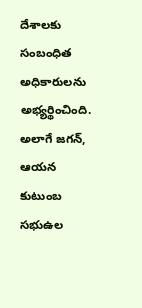దేశాలకు సంబంధిత అధికారులను అభ్యర్థించింది. అలాగే జగన్, ఆయన కుటుంబ సభుఉల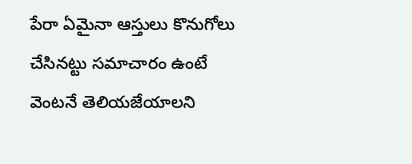పేరా ఏమైనా ఆస్తులు కొనుగోలు చేసినట్టు సమాచారం ఉంటే వెంటనే తెలియజేయాలని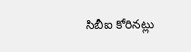సిబీఐ కోరినట్లు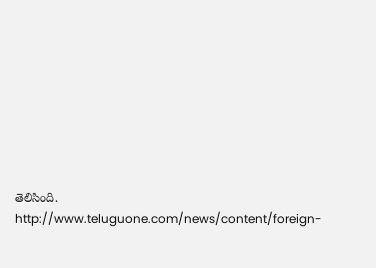తెలిసింది.
http://www.teluguone.com/news/content/foreign-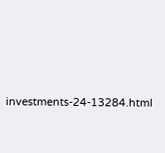investments-24-13284.html